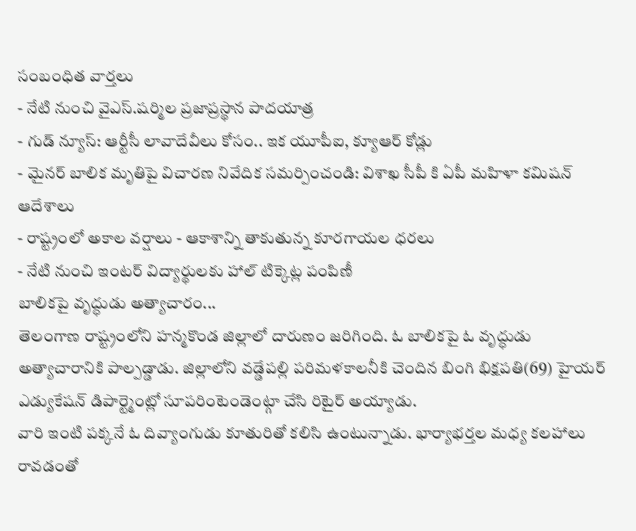సంబంధిత వార్తలు
- నేటి నుంచి వైఎస్.షర్మిల ప్రజాప్రస్థాన పాదయాత్ర
- గుడ్ న్యూస్: ఆర్టీసీ లావాదేవీలు కోసం.. ఇక యూపీఐ, క్యూఆర్ కోడ్లు
- మైనర్ బాలిక మృతిపై విచారణ నివేదిక సమర్పించండి: విశాఖ సీపీ కి ఏపీ మహిళా కమిషన్ ఆదేశాలు
- రాష్ట్రంలో అకాల వర్షాలు - ఆకాశాన్ని తాకుతున్న కూరగాయల ధరలు
- నేటి నుంచి ఇంటర్ విద్యార్థులకు హాల్ టిక్కెట్ల పంపిణీ
బాలికపై వృద్ధుడు అత్యాచారం...
తెలంగాణ రాష్ట్రంలోని హన్మకొండ జిల్లాలో దారుణం జరిగింది. ఓ బాలికపై ఓ వృద్ధుడు అత్యాచారానికి పాల్పడ్డాడు. జిల్లాలోని వడ్డేపల్లి పరిమళకాలనీకి చెందిన బింగి భిక్షపతి(69) హైయర్ ఎడ్యుకేషన్ డిపార్ట్మెంట్లో సూపరింటెండెంట్గా చేసి రిటైర్ అయ్యాడు.
వారి ఇంటి పక్కనే ఓ దివ్యాంగుడు కూతురితో కలిసి ఉంటున్నాడు. భార్యాభర్తల మధ్య కలహాలు రావడంతో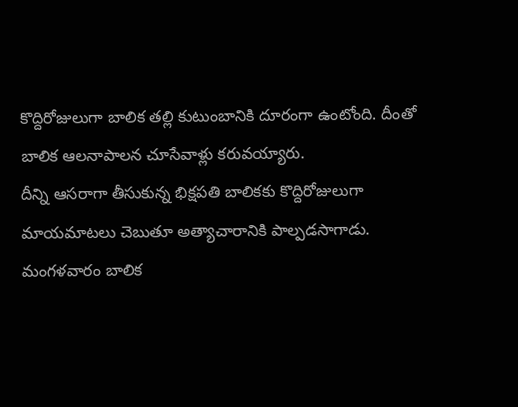కొద్దిరోజులుగా బాలిక తల్లి కుటుంబానికి దూరంగా ఉంటోంది. దీంతో బాలిక ఆలనాపాలన చూసేవాళ్లు కరువయ్యారు.
దీన్ని ఆసరాగా తీసుకున్న భిక్షపతి బాలికకు కొద్దిరోజులుగా మాయమాటలు చెబుతూ అత్యాచారానికి పాల్పడసాగాడు. మంగళవారం బాలిక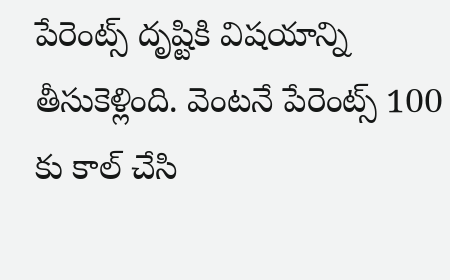పేరెంట్స్ దృష్టికి విషయాన్ని తీసుకెళ్లింది. వెంటనే పేరెంట్స్ 100 కు కాల్ చేసి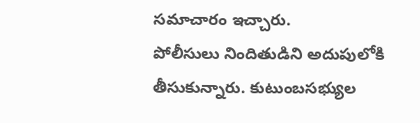సమాచారం ఇచ్చారు.
పోలీసులు నిందితుడిని అదుపులోకి తీసుకున్నారు. కుటుంబసభ్యుల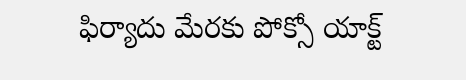ఫిర్యాదు మేరకు పోక్సో యాక్ట్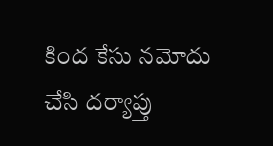కింద కేసు నమోదు చేసి దర్యాప్తు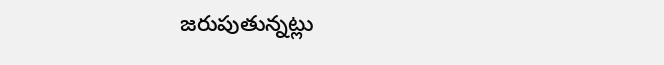జరుపుతున్నట్లు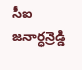సీఐ జనార్ధన్రెడ్డి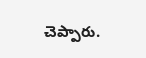చెప్పారు.